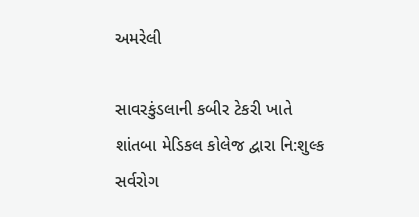અમરેલી

સાવરકુંડલાની કબીર ટેકરી ખાતે શાંતબા મેડિકલ કોલેજ દ્વારા નિ:શુલ્ક સર્વરોગ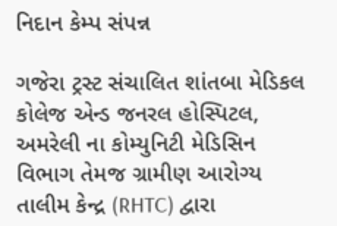નિદાન કેમ્પ સંપન્ન

ગજેરા ટ્રસ્ટ સંચાલિત શાંતબા મેડિકલ કોલેજ એન્ડ જનરલ હોસ્પિટલ, અમરેલી ના કોમ્યુનિટી મેડિસિન વિભાગ તેમજ ગ્રામીણ આરોગ્ય તાલીમ કેન્દ્ર (RHTC) દ્વારા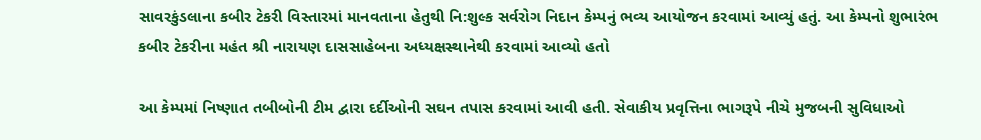સાવરકુંડલાના કબીર ટેકરી વિસ્તારમાં માનવતાના હેતુથી નિ:શુલ્ક સર્વરોગ નિદાન કેમ્પનું ભવ્ય આયોજન કરવામાં આવ્યું હતું. આ કેમ્પનો શુભારંભ કબીર ટેકરીના મહંત શ્રી નારાયણ દાસસાહેબના અધ્યક્ષસ્થાનેથી કરવામાં આવ્યો હતો

આ કેમ્પમાં નિષ્ણાત તબીબોની ટીમ દ્વારા દર્દીઓની સઘન તપાસ કરવામાં આવી હતી. સેવાકીય પ્રવૃત્તિના ભાગરૂપે નીચે મુજબની સુવિધાઓ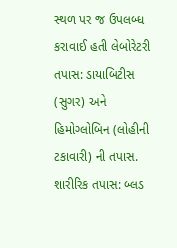સ્થળ પર જ ઉપલબ્ધ કરાવાઈ હતી લેબોરેટરી તપાસ: ડાયાબિટીસ (સુગર) અને હિમોગ્લોબિન (લોહીની ટકાવારી) ની તપાસ. શારીરિક તપાસ: બ્લડ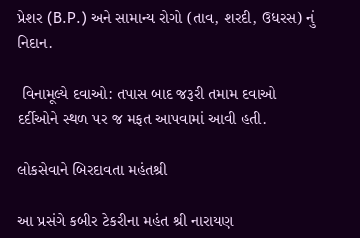પ્રેશર (B.P.) અને સામાન્ય રોગો (તાવ, શરદી, ઉધરસ) નું નિદાન.

 વિનામૂલ્યે દવાઓ: તપાસ બાદ જરૂરી તમામ દવાઓ દર્દીઓને સ્થળ પર જ મફત આપવામાં આવી હતી.

લોકસેવાને બિરદાવતા મહંતશ્રી

આ પ્રસંગે કબીર ટેકરીના મહંત શ્રી નારાયણ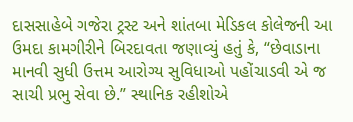દાસસાહેબે ગજેરા ટ્રસ્ટ અને શાંતબા મેડિકલ કોલેજની આ ઉમદા કામગીરીને બિરદાવતા જણાવ્યું હતું કે, “છેવાડાના માનવી સુધી ઉત્તમ આરોગ્ય સુવિધાઓ પહોંચાડવી એ જ સાચી પ્રભુ સેવા છે.” સ્થાનિક રહીશોએ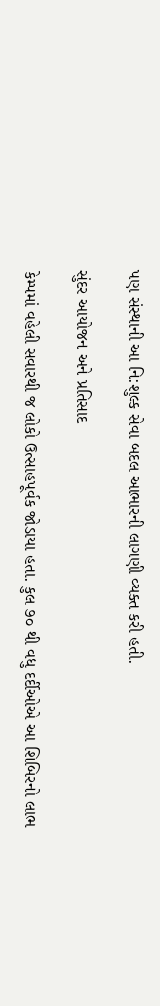પણ સંસ્થાની આ નિ:શુલ્ક સેવા બદલ આભારની લાગણી વ્યક્ત કરી હતી.

સુંદર આયોજન અને પ્રતિસાદ

કેમ્પમાં વહેલી સવારથી જ લોકો ઉત્સાહપૂર્વક જોડાયા હતા. કુલ ૭૦ થી વધુ દર્દીઓએ આ શિબિરનો લાભ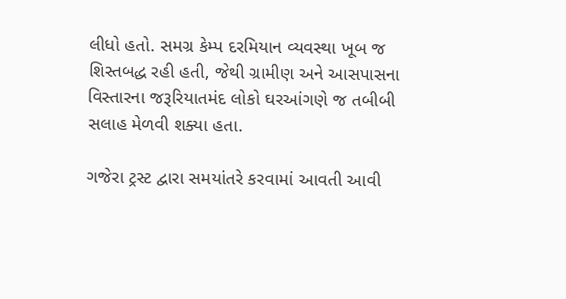લીધો હતો. સમગ્ર કેમ્પ દરમિયાન વ્યવસ્થા ખૂબ જ શિસ્તબદ્ધ રહી હતી, જેથી ગ્રામીણ અને આસપાસના વિસ્તારના જરૂરિયાતમંદ લોકો ઘરઆંગણે જ તબીબી સલાહ મેળવી શક્યા હતા.

ગજેરા ટ્રસ્ટ દ્વારા સમયાંતરે કરવામાં આવતી આવી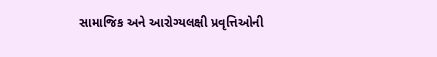સામાજિક અને આરોગ્યલક્ષી પ્રવૃત્તિઓની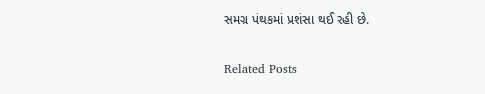સમગ્ર પંથકમાં પ્રશંસા થઈ રહી છે.

Related Posts